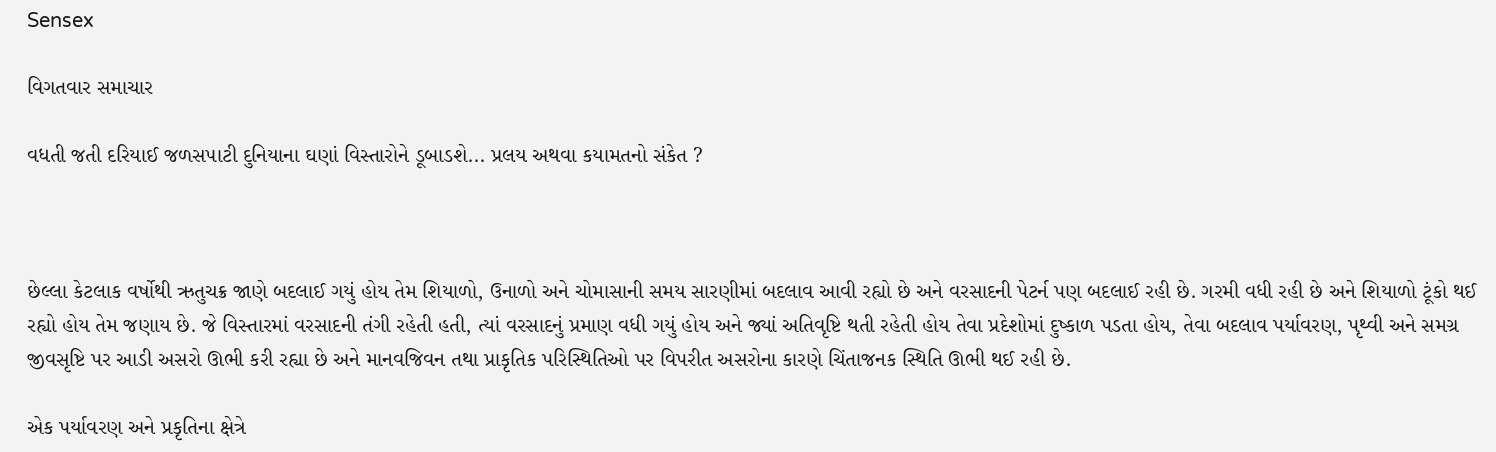Sensex

વિગતવાર સમાચાર

વધતી જતી દરિયાઈ જળસ૫ાટી દુનિયાના ઘણાં વિસ્તારોને ડૂબાડશે... પ્રલય અથવા કયામતનો સંકેત ?



છેલ્લા કેટલાક વર્ષોથી ઋતુચક્ર જાણે બદલાઈ ગયું હોય તેમ શિયાળો, ઉનાળો અને ચોમાસાની સમય સારણીમાં બદલાવ આવી રહ્યો છે અને વરસાદની પેટર્ન પણ બદલાઈ રહી છે. ગરમી વધી રહી છે અને શિયાળો ટૂંકો થઈ રહ્યો હોય તેમ જણાય છે. જે વિસ્તારમાં વરસાદની તંગી રહેતી હતી, ત્યાં વરસાદનું પ્રમાણ વધી ગયું હોય અને જ્યાં અતિવૃષ્ટિ થતી રહેતી હોય તેવા પ્રદેશોમાં દુષ્કાળ પડતા હોય, તેવા બદલાવ પર્યાવરણ, પૃથ્વી અને સમગ્ર જીવસૃષ્ટિ પર આડી અસરો ઊભી કરી રહ્યા છે અને માનવજિવન તથા પ્રાકૃતિક પરિસ્થિતિઓ પર વિપરીત અસરોના કારણે ચિંતાજનક સ્થિતિ ઊભી થઈ રહી છે.

એક પર્યાવરણ અને પ્રકૃતિના ક્ષેત્રે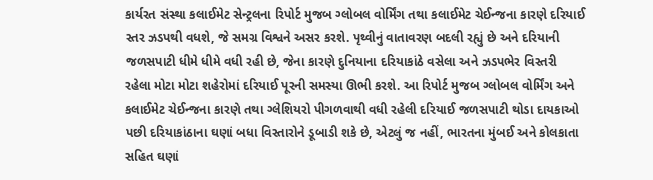કાર્યરત સંસ્થા કલાઈમેટ સેન્ટ્રલના રિપોર્ટ મુજબ ગ્લોબલ વોર્મિંગ તથા કલાઈમેટ ચેઈન્જના કારણે દરિયાઈ સ્તર ઝડપથી વધશે, જે સમગ્ર વિશ્વને અસર કરશે. પૃથ્વીનું વાતાવરણ બદલી રહ્યું છે અને દરિયાની જળસપાટી ધીમે ધીમે વધી રહી છે, જેના કારણે દુનિયાના દરિયાકાંઠે વસેલા અને ઝડપભેર વિસ્તરી રહેલા મોટા મોટા શહેરોમાં દરિયાઈ પૂરની સમસ્યા ઊભી કરશે. આ રિપોર્ટ મુજબ ગ્લોબલ વોર્મિંગ અને કલાઈમેટ ચેઈન્જના કારણે તથા ગ્લેશિયરો પીગળવાથી વધી રહેલી દરિયાઈ જળસપાટી થોડા દાયકાઓ પછી દરિયાકાંઠાના ઘણાં બધા વિસ્તારોને ડૂબાડી શકે છે, એટલું જ નહીં, ભારતના મુંબઈ અને કોલકાતા સહિત ઘણાં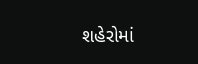શહેરોમાં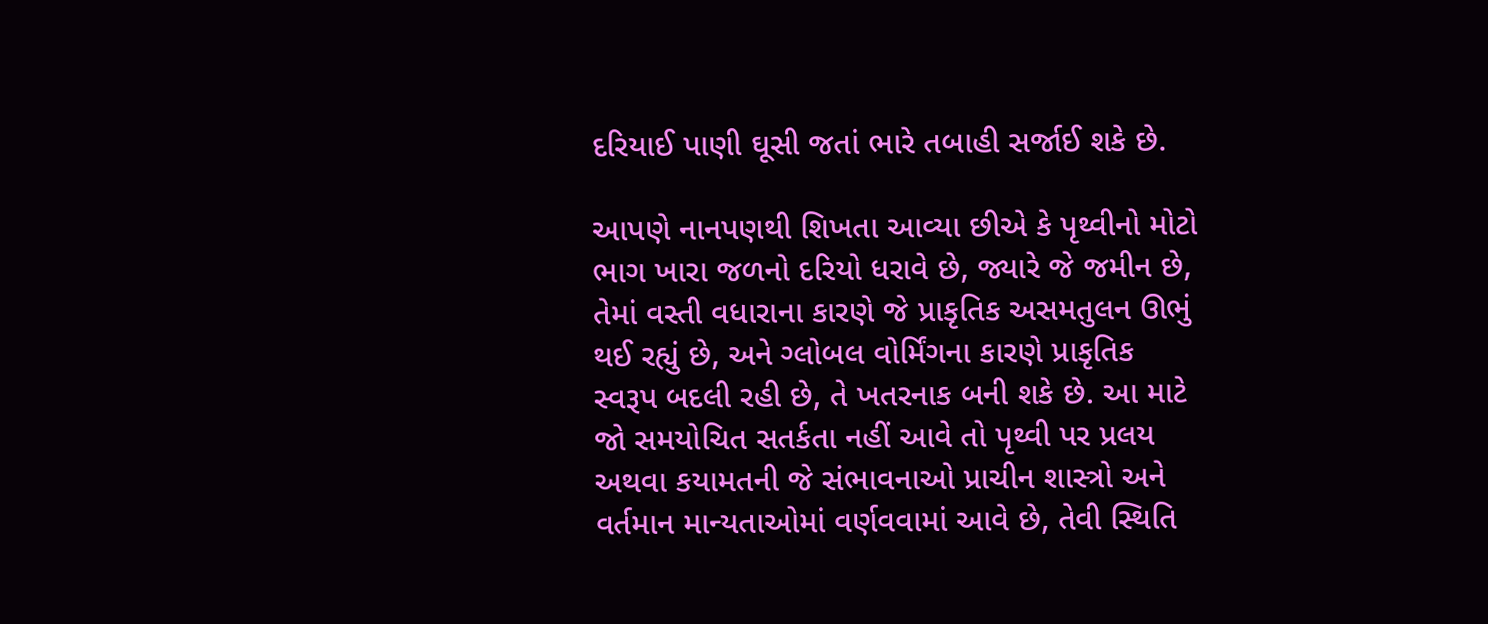દરિયાઈ પાણી ઘૂસી જતાં ભારે તબાહી સર્જાઈ શકે છે.

આપણે નાનપણથી શિખતા આવ્યા છીએ કે પૃથ્વીનો મોટો ભાગ ખારા જળનો દરિયો ધરાવે છે, જ્યારે જે જમીન છે, તેમાં વસ્તી વધારાના કારણે જે પ્રાકૃતિક અસમતુલન ઊભું થઈ રહ્યું છે, અને ગ્લોબલ વોર્મિંગના કારણે પ્રાકૃતિક સ્વરૂપ બદલી રહી છે, તે ખતરનાક બની શકે છે. આ માટે જો સમયોચિત સતર્કતા નહીં આવે તો પૃથ્વી પર પ્રલય અથવા કયામતની જે સંભાવનાઓ પ્રાચીન શાસ્ત્રો અને વર્તમાન માન્યતાઓમાં વર્ણવવામાં આવે છે, તેવી સ્થિતિ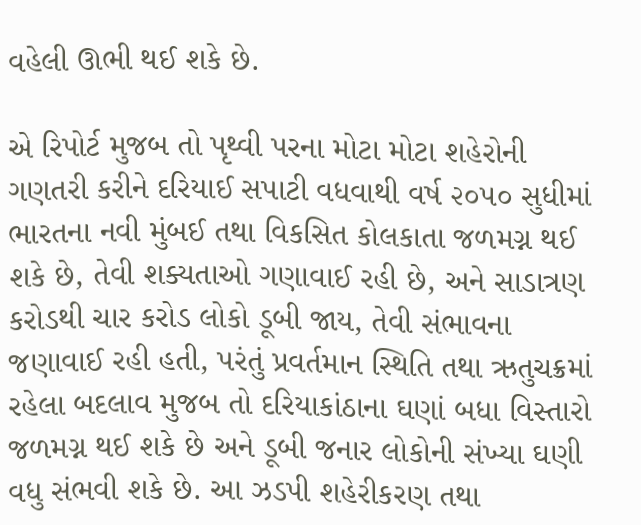વહેલી ઊભી થઈ શકે છે.

એ રિપોર્ટ મુજબ તો પૃથ્વી પરના મોટા મોટા શહેરોની ગણતરી કરીને દરિયાઈ સપાટી વધવાથી વર્ષ ૨૦૫૦ સુધીમાં ભારતના નવી મુંબઈ તથા વિકસિત કોલકાતા જળમગ્ન થઈ શકે છે, તેવી શક્યતાઓ ગણાવાઈ રહી છે, અને સાડાત્રણ કરોડથી ચાર કરોડ લોકો ડૂબી જાય, તેવી સંભાવના જણાવાઈ રહી હતી, પરંતું પ્રવર્તમાન સ્થિતિ તથા ઋતુચક્રમાં રહેલા બદલાવ મુજબ તો દરિયાકાંઠાના ઘણાં બધા વિસ્તારો જળમગ્ન થઈ શકે છે અને ડૂબી જનાર લોકોની સંખ્યા ઘણી વધુ સંભવી શકે છે. આ ઝડપી શહેરીકરણ તથા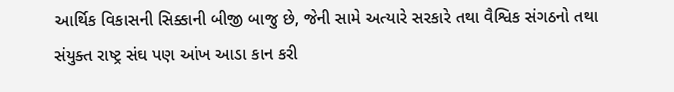આર્થિક વિકાસની સિક્કાની બીજી બાજુ છે, જેની સામે અત્યારે સરકારે તથા વૈશ્વિક સંગઠનો તથા સંયુક્ત રાષ્ટ્ર સંઘ પણ આંખ આડા કાન કરી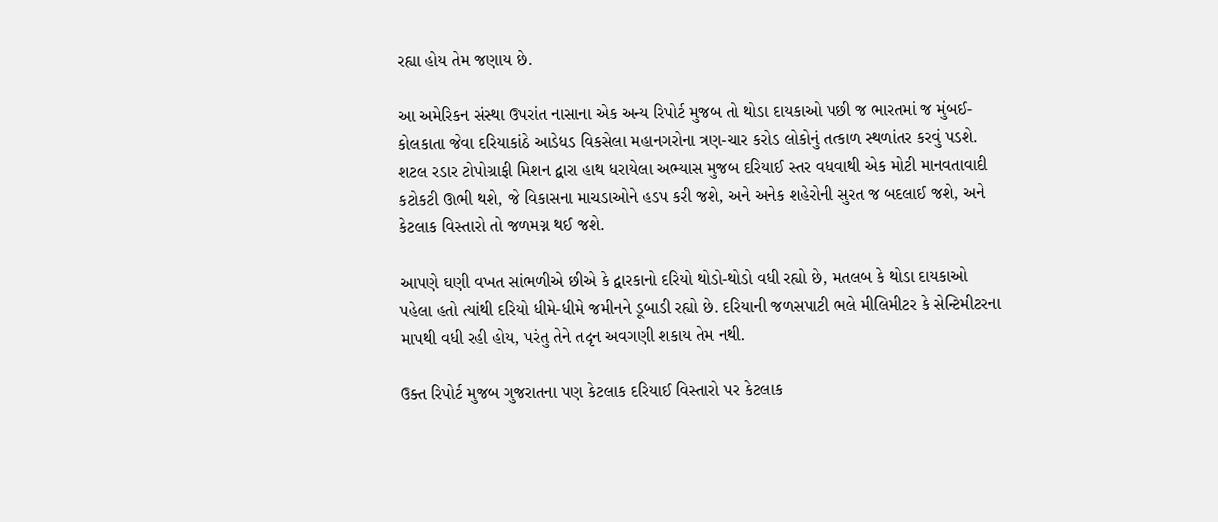રહ્યા હોય તેમ જણાય છે.

આ અમેરિકન સંસ્થા ઉપરાંત નાસાના એક અન્ય રિપોર્ટ મુજબ તો થોડા દાયકાઓ પછી જ ભારતમાં જ મુંબઈ-કોલકાતા જેવા દરિયાકાંઠે આડેધડ વિકસેલા મહાનગરોના ત્રણ-ચાર કરોડ લોકોનું તત્કાળ સ્થળાંતર કરવું પડશે. શટલ રડાર ટોપોગ્રાફી મિશન દ્વારા હાથ ધરાયેલા અભ્યાસ મુજબ દરિયાઈ સ્તર વધવાથી એક મોટી માનવતાવાદી કટોકટી ઊભી થશે, જે વિકાસના માચડાઓને હડપ કરી જશે, અને અનેક શહેરોની સુરત જ બદલાઈ જશે, અને કેટલાક વિસ્તારો તો જળમગ્ન થઈ જશે.

આપણે ઘણી વખત સાંભળીએ છીએ કે દ્વારકાનો દરિયો થોડો-થોડો વધી રહ્યો છે, મતલબ કે થોડા દાયકાઓ પહેલા હતો ત્યાંથી દરિયો ધીમે-ધીમે જમીનને ડૂબાડી રહ્યો છે. દરિયાની જળસપાટી ભલે મીલિમીટર કે સેન્ટિમીટરના માપથી વધી રહી હોય, પરંતુ તેને તદૃન અવગણી શકાય તેમ નથી.

ઉક્ત રિપોર્ટ મુજબ ગુજરાતના પણ કેટલાક દરિયાઈ વિસ્તારો પર કેટલાક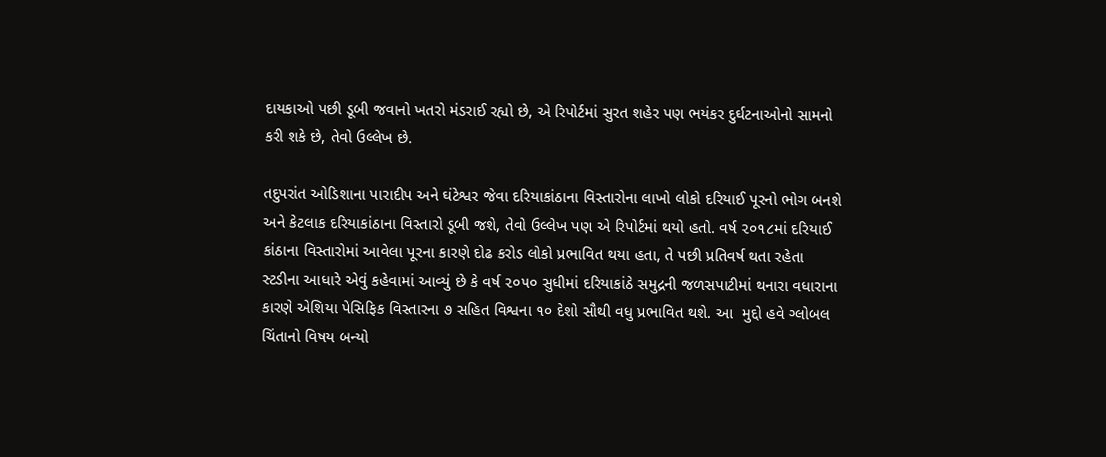દાયકાઓ પછી ડૂબી જવાનો ખતરો મંડરાઈ રહ્યો છે, એ રિપોર્ટમાં સુરત શહેર પણ ભયંકર દુર્ઘટનાઓનો સામનો કરી શકે છે, તેવો ઉલ્લેખ છે.

તદુપરાંત ઓડિશાના પારાદીપ અને ઘંટેશ્વર જેવા દરિયાકાંઠાના વિસ્તારોના લાખો લોકો દરિયાઈ પૂરનો ભોગ બનશે અને કેટલાક દરિયાકાંઠાના વિસ્તારો ડૂબી જશે, તેવો ઉલ્લેખ પણ એ રિપોર્ટમાં થયો હતો. વર્ષ ૨૦૧૮માં દરિયાઈ કાંઠાના વિસ્તારોમાં આવેલા પૂરના કારણે દોઢ કરોડ લોકો પ્રભાવિત થયા હતા, તે પછી પ્રતિવર્ષ થતા રહેતા સ્ટડીના આધારે એવું કહેવામાં આવ્યું છે કે વર્ષ ૨૦૫૦ સુધીમાં દરિયાકાંઠે સમુદ્રની જળસપાટીમાં થનારા વધારાના કારણે એશિયા પેસિફિક વિસ્તારના ૭ સહિત વિશ્વના ૧૦ દેશો સૌથી વધુ પ્રભાવિત થશે. આ  મુદ્દો હવે ગ્લોબલ ચિંતાનો વિષય બન્યો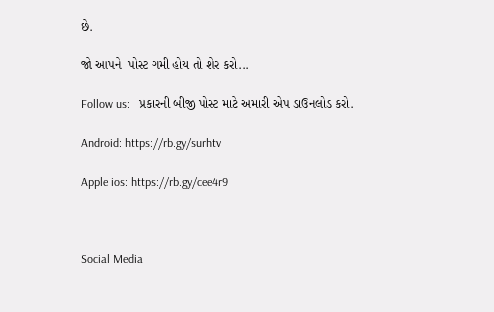છે.

જો આપને  પોસ્ટ ગમી હોય તો શેર કરો...

Follow us:   પ્રકારની બીજી પોસ્ટ માટે અમારી એપ ડાઉનલોડ કરો.

Android: https://rb.gy/surhtv

Apple ios: https://rb.gy/cee4r9



Social Media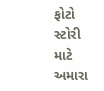ફોટો સ્ટોરી માટે અમારા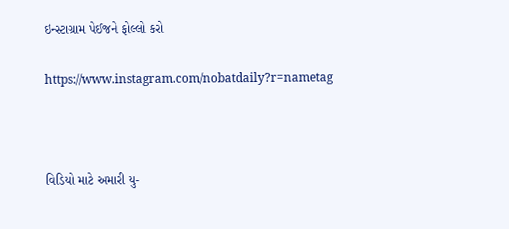ઇન્સ્ટાગ્રામ પેઈજને ફોલ્લો કરો

https://www.instagram.com/nobatdaily?r=nametag



વિડિયો માટે અમારી યુ-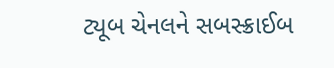ટ્યૂબ ચેનલને સબસ્ક્રાઈબ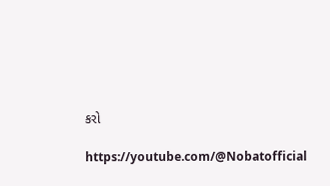કરો

https://youtube.com/@Nobatofficial